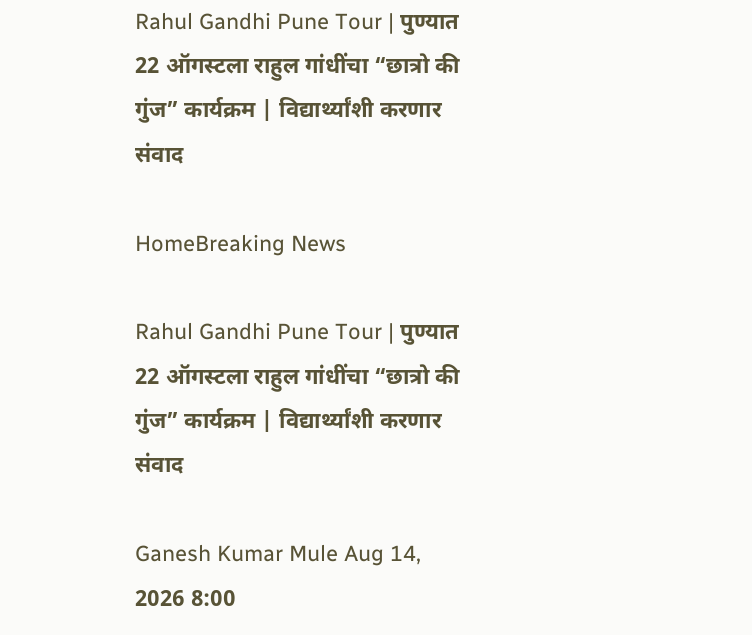Rahul Gandhi Pune Tour | पुण्यात 22 ऑगस्टला राहुल गांधींचा “छात्रो की गुंज” कार्यक्रम | विद्यार्थ्यांशी करणार संवाद

HomeBreaking News

Rahul Gandhi Pune Tour | पुण्यात 22 ऑगस्टला राहुल गांधींचा “छात्रो की गुंज” कार्यक्रम | विद्यार्थ्यांशी करणार संवाद

Ganesh Kumar Mule Aug 14, 2026 8:00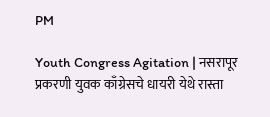PM

Youth Congress Agitation | नसरापूर प्रकरणी युवक काँग्रेसचे धायरी येथे रास्ता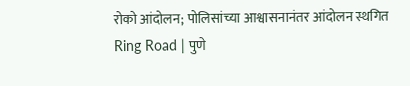रोको आंदोलन; पोलिसांच्या आश्वासनानंतर आंदोलन स्थगित
Ring Road | पुणे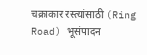चक्राकार रस्त्यांसाठी (Ring Road) भूसंपादन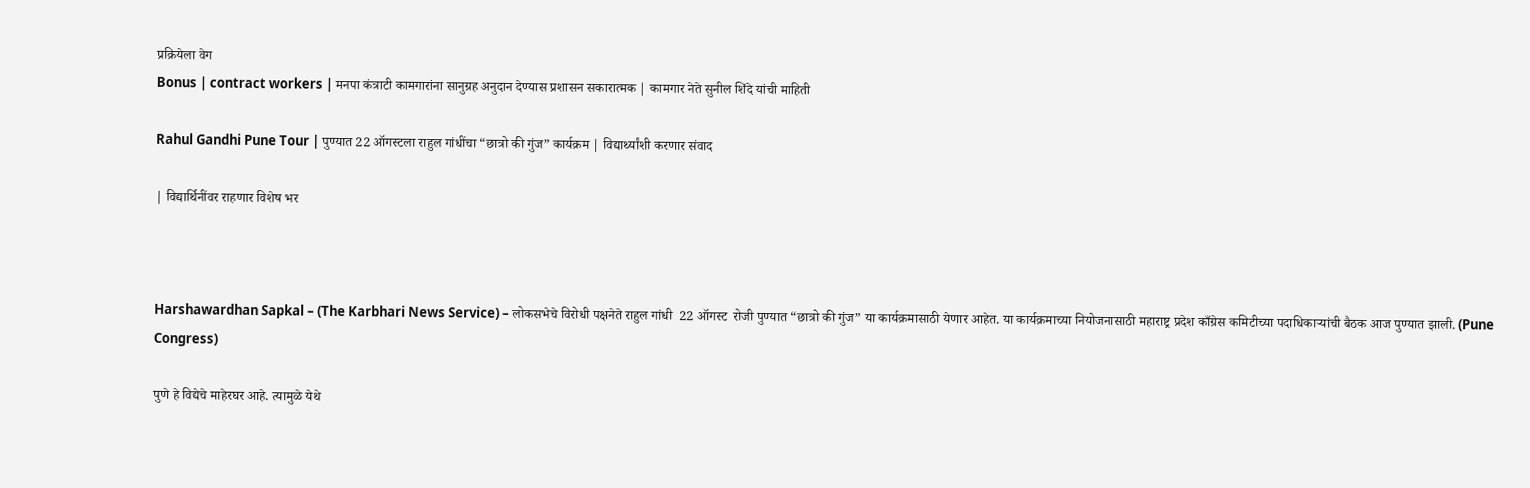प्रक्रियेला वेग
Bonus | contract workers | मनपा कंत्राटी कामगारांना सानुग्रह अनुदान देण्यास प्रशासन सकारात्मक | कामगार नेते सुनील शिंदे यांची माहिती

Rahul Gandhi Pune Tour | पुण्यात 22 ऑगस्टला राहुल गांधींचा “छात्रो की गुंज” कार्यक्रम | विद्यार्थ्यांशी करणार संवाद

| विद्यार्थिनींवर राहणार विशेष भर



Harshawardhan Sapkal – (The Karbhari News Service) – लोकसभेचे विरोधी पक्षनेते राहुल गांधी  22 ऑगस्ट  रोजी पुण्यात “छात्रो की गुंज” या कार्यक्रमासाठी येणार आहेत. या कार्यक्रमाच्या नियोजनासाठी महाराष्ट्र प्रदेश काँग्रेस कमिटीच्या पदाधिकाऱ्यांची बैठक आज पुण्यात झाली. (Pune Congress)

पुणे हे विद्येचे माहेरघर आहे. त्यामुळे येथे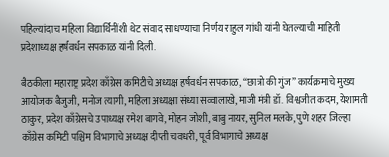पहिल्यांदाच महिला विद्यार्थिनींशी थेट संवाद साधण्याचा निर्णय राहुल गांधी यांनी घेतल्याची माहिती प्रदेशाध्यक्ष हर्षवर्धन सपकाळ यांनी दिली.

बैठकीला महाराष्ट्र प्रदेश काँग्रेस कमिटीचे अध्यक्ष हर्षवर्धन सपकाळ, “छात्रो की गुंज” कार्यक्रमाचे मुख्य आयोजक बैजुजी, मनोज त्यागी, महिला अध्यक्षा संध्या सव्वालाखे, माजी मंत्री डॉ. विश्वजीत कदम, येशामती ठाकुर, प्रदेश काँग्रेसचे उपाध्यक्ष रमेश बागवे, मोहन जोशी, बाबु नायर, सुनिल मलके, पुणे शहर जिल्हा काँग्रेस कमिटी पश्चिम विभागाचे अध्यक्ष दीप्ती चवधरी, पूर्व विभागाचे अध्यक्ष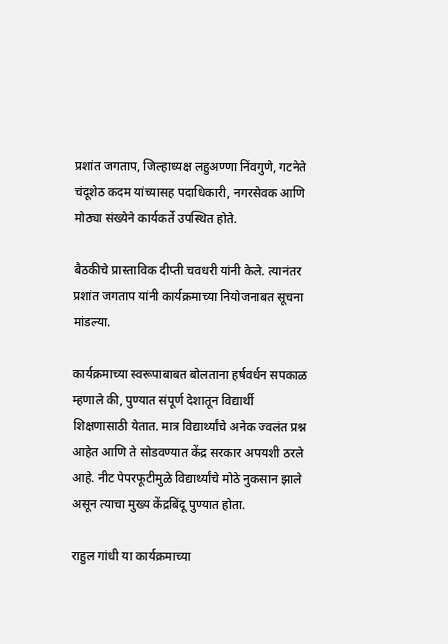प्रशांत जगताप, जिल्हाध्यक्ष लहुअण्णा निंवगुणे, गटनेते चंदूशेठ कदम यांच्यासह पदाधिकारी, नगरसेवक आणि मोठ्या संख्येने कार्यकर्ते उपस्थित होते.

बैठकीचे प्रास्ताविक दीप्ती चवधरी यांनी केले. त्यानंतर प्रशांत जगताप यांनी कार्यक्रमाच्या नियोजनाबत सूचना मांडल्या.

कार्यक्रमाच्या स्वरूपाबाबत बोलताना हर्षवर्धन सपकाळ म्हणाले की, पुण्यात संपूर्ण देशातून विद्यार्थी शिक्षणासाठी येतात. मात्र विद्यार्थ्यांचे अनेक ज्वलंत प्रश्न आहेत आणि ते सोडवण्यात केंद्र सरकार अपयशी ठरले आहे. नीट पेपरफूटीमुळे विद्यार्थ्यांचे मोठे नुकसान झाले असून त्याचा मुख्य केंद्रबिंदू पुण्यात होता.

राहुल गांधी या कार्यक्रमाच्या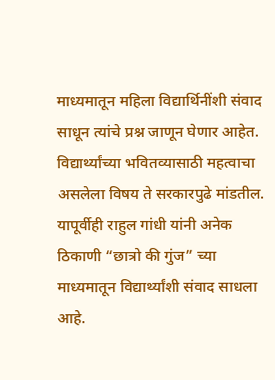माध्यमातून महिला विद्यार्थिनींशी संवाद साधून त्यांचे प्रश्न जाणून घेणार आहेत. विद्यार्थ्यांच्या भवितव्यासाठी महत्वाचा असलेला विषय ते सरकारपुढे मांडतील. यापूर्वीही राहुल गांधी यांनी अनेक ठिकाणी “छात्रो की गुंज” च्या माध्यमातून विद्यार्थ्यांशी संवाद साधला आहे.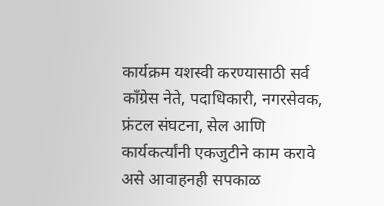कार्यक्रम यशस्वी करण्यासाठी सर्व काँग्रेस नेते, पदाधिकारी, नगरसेवक, फ्रंटल संघटना, सेल आणि कार्यकर्त्यांनी एकजुटीने काम करावे असे आवाहनही सपकाळ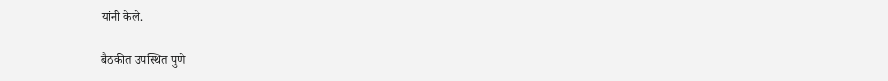यांनी केले.

बैठकीत उपस्थित पुणे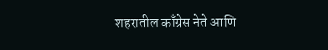शहरातील काँग्रेस नेते आणि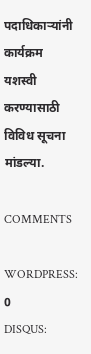पदाधिकाऱ्यांनी कार्यक्रम यशस्वी करण्यासाठी विविध सूचना मांडल्या.

COMMENTS

WORDPRESS: 0
DISQUS: